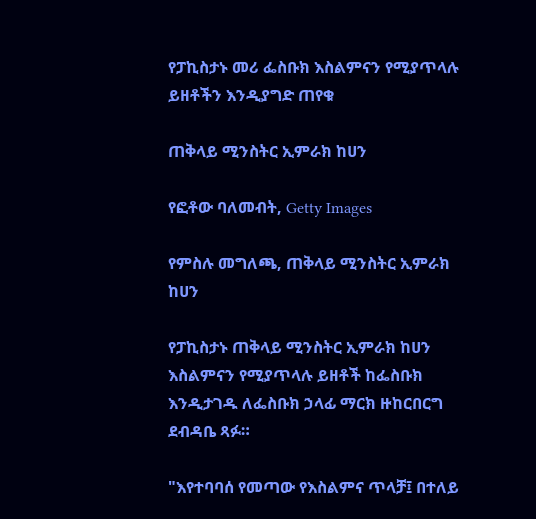የፓኪስታኑ መሪ ፌስቡክ እስልምናን የሚያጥላሉ ይዘቶችን እንዲያግድ ጠየቁ

ጠቅላይ ሚንስትር ኢምራክ ከሀን

የፎቶው ባለመብት, Getty Images

የምስሉ መግለጫ, ጠቅላይ ሚንስትር ኢምራክ ከሀን

የፓኪስታኑ ጠቅላይ ሚንስትር ኢምራክ ከሀን እስልምናን የሚያጥላሉ ይዘቶች ከፌስቡክ እንዲታገዱ ለፌስቡክ ኃላፊ ማርክ ዙከርበርግ ደብዳቤ ጻፉ።

"እየተባባሰ የመጣው የእስልምና ጥላቻ፤ በተለይ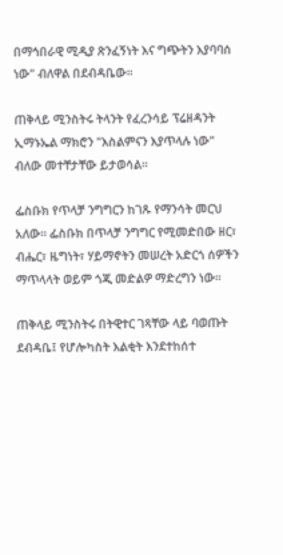በማኅበራዊ ሚዲያ ጽንፈኝነት እና ግጭትን እያባባሰ ነው" ብለዋል በደብዳቤው።

ጠቅላይ ሚንስትሩ ትላንት የፈረንሳይ ፕሬዘዳንት ኢማኑኤል ማክሮን "እስልምናን እያጥላሉ ነው" ብለው መተቸታቸው ይታወሳል።

ፌስቡክ የጥላቻ ንግግርን ከገጹ የማንሳት መርህ አለው። ፌስቡክ በጥላቻ ንግግር የሚመድበው ዘር፣ ብሔር፣ ዜግነት፣ ሃይማኖትን መሠረት አድርጎ ሰዎችን ማጥላላት ወይም ጎጂ መድልዎ ማድረግን ነው።

ጠቅላይ ሚንስትሩ በትዊተር ገጻቸው ላይ ባወጡት ደብዳቤ፤ የሆሎካስት እልቂት እንደተከሰተ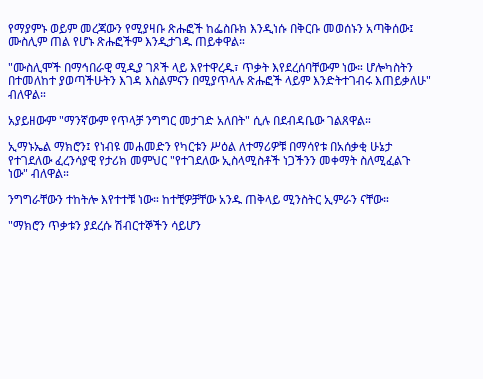የማያምኑ ወይም መረጃውን የሚያዛቡ ጽሑፎች ከፌስቡክ እንዲነሱ በቅርቡ መወሰኑን አጣቅሰው፤ ሙስሊም ጠል የሆኑ ጽሑፎችም እንዲታገዱ ጠይቀዋል።

"ሙስሊሞች በማኅበራዊ ሚዲያ ገጾች ላይ እየተዋረዱ፣ ጥቃት እየደረሰባቸውም ነው። ሆሎካስትን በተመለከተ ያወጣችሁትን እገዳ እስልምናን በሚያጥላሉ ጽሑፎች ላይም እንድትተገብሩ እጠይቃለሁ" ብለዋል።

አያይዘውም "ማንኛውም የጥላቻ ንግግር መታገድ አለበት" ሲሉ በደብዳቤው ገልጸዋል።

ኢማኑኤል ማክሮን፤ የነብዩ መሐመድን የካርቱን ሥዕል ለተማሪዎቹ በማሳየቱ በአሰቃቂ ሁኔታ የተገደለው ፈረንሳያዊ የታሪክ መምህር "የተገደለው ኢስላሚስቶች ነጋችንን መቀማት ስለሚፈልጉ ነው" ብለዋል።

ንግግራቸውን ተከትሎ እየተተቹ ነው። ከተቺዎቻቸው አንዱ ጠቅላይ ሚንስትር ኢምራን ናቸው።

"ማክሮን ጥቃቱን ያደረሱ ሽብርተኞችን ሳይሆን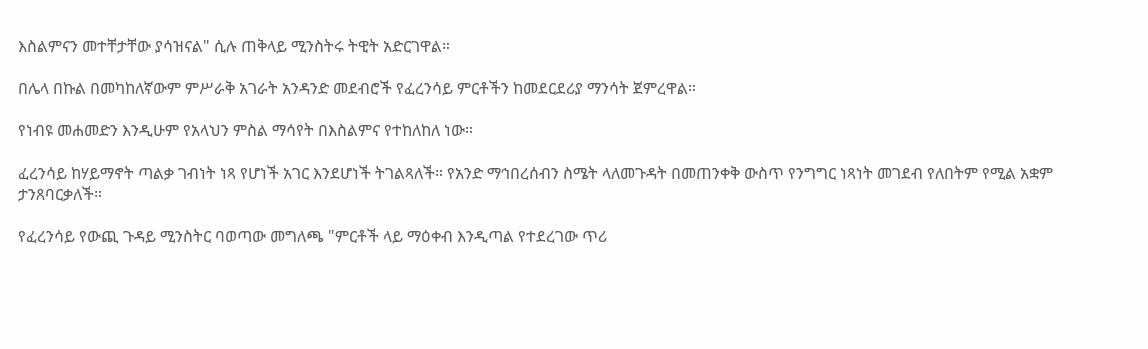እስልምናን መተቸታቸው ያሳዝናል" ሲሉ ጠቅላይ ሚንስትሩ ትዊት አድርገዋል።

በሌላ በኩል በመካከለኛውም ምሥራቅ አገራት አንዳንድ መደብሮች የፈረንሳይ ምርቶችን ከመደርደሪያ ማንሳት ጀምረዋል።

የነብዩ መሐመድን እንዲሁም የአላህን ምስል ማሳየት በእስልምና የተከለከለ ነው።

ፈረንሳይ ከሃይማኖት ጣልቃ ገብነት ነጻ የሆነች አገር እንደሆነች ትገልጻለች። የአንድ ማኅበረሰብን ስሜት ላለመጉዳት በመጠንቀቅ ውስጥ የንግግር ነጻነት መገደብ የለበትም የሚል አቋም ታንጸባርቃለች።

የፈረንሳይ የውጪ ጉዳይ ሚንስትር ባወጣው መግለጫ "ምርቶች ላይ ማዕቀብ እንዲጣል የተደረገው ጥሪ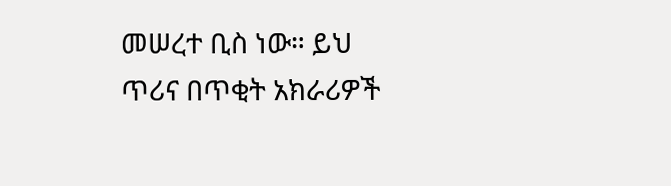መሠረተ ቢስ ነው። ይህ ጥሪና በጥቂት አክራሪዎች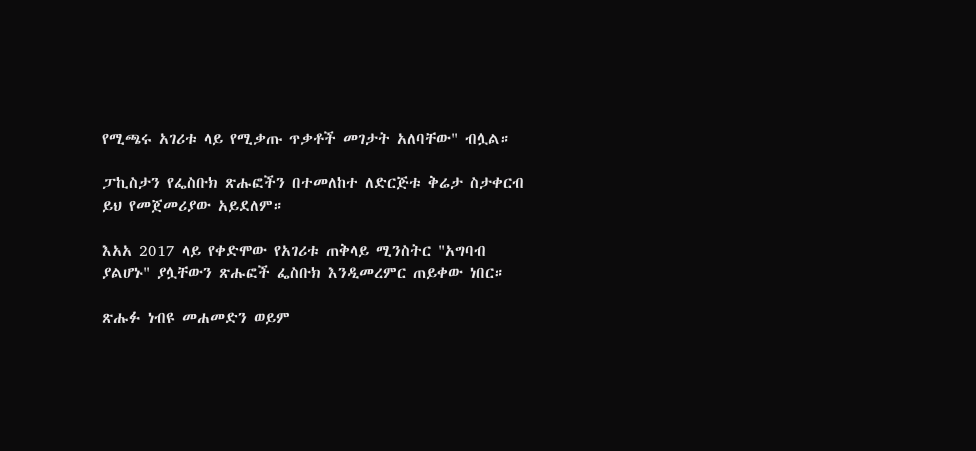የሚጫሩ አገሪቱ ላይ የሚቃጡ ጥቃቶች መገታት አለባቸው" ብሏል።

ፓኪስታን የፌስቡክ ጽሑፎችን በተመለከተ ለድርጅቱ ቅሬታ ስታቀርብ ይህ የመጀመሪያው አይደለም።

እአአ 2017 ላይ የቀድሞው የአገሪቱ ጠቅላይ ሚንስትር "አግባብ ያልሆኑ" ያሏቸውን ጽሑፎች ፌስቡክ እንዲመረምር ጠይቀው ነበር።

ጽሑፉ ነብዩ መሐመድን ወይም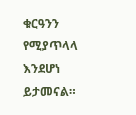ቁርዓንን የሚያጥላላ እንደሆነ ይታመናል።